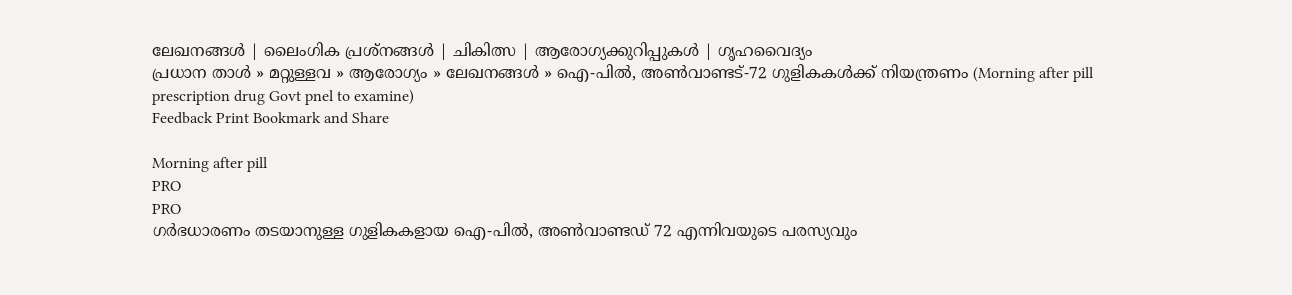ലേഖനങ്ങള്‍ | ലൈംഗിക പ്രശ്‌നങ്ങള്‍ | ചികിത്സ | ആരോഗ്യക്കുറിപ്പുകള്‍ | ഗൃഹവൈദ്യം
പ്രധാന താള്‍ » മറ്റുള്ളവ » ആരോഗ്യം » ലേഖനങ്ങള്‍ » ഐ-പില്‍, അണ്‍വാണ്ടട്‌-72 ഗുളികകള്‍ക്ക് നിയന്ത്രണം (Morning after pill prescription drug Govt pnel to examine)
Feedback Print Bookmark and Share

Morning after pill
PRO
PRO
ഗര്‍ഭധാരണം തടയാനുള്ള ഗുളികകളായ ഐ-പില്‍, അണ്‍വാണ്ടഡ്‌ 72 എന്നിവയുടെ പരസ്യവും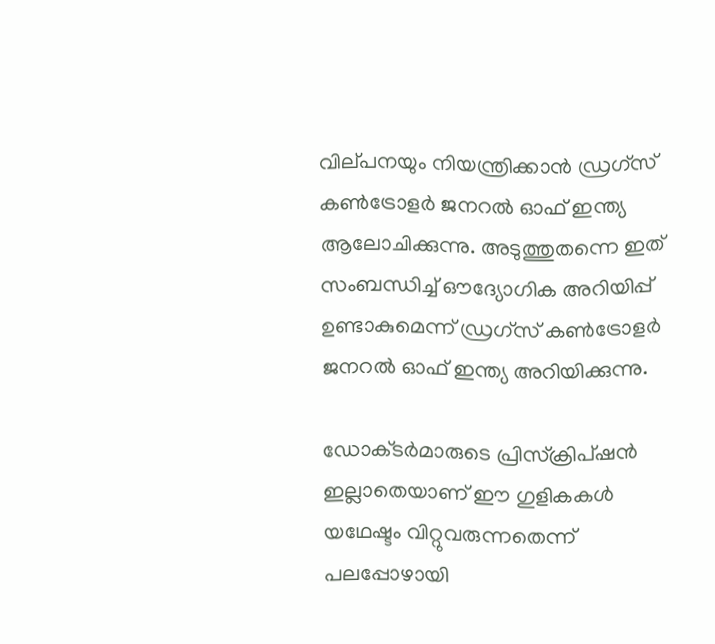വില്‌പനയും നിയന്ത്രിക്കാന്‍ ഡ്രഗ്‌സ്‌ കണ്‍ട്രോളര്‍ ജനറല്‍ ഓഫ്‌ ഇന്ത്യ ആലോചിക്കുന്നു. അടുത്തുതന്നെ ഇത് സംബന്ധിച്ച് ഔദ്യോഗിക അറിയിപ്പ് ഉണ്ടാകുമെന്ന് ഡ്രഗ്‌സ്‌ കണ്‍ട്രോളര്‍ ജനറല്‍ ഓഫ്‌ ഇന്ത്യ അറിയിക്കുന്നു.

ഡോക്‌ടര്‍മാരുടെ പ്രിസ്‌ക്രിപ്ഷന്‍ ഇല്ലാതെയാണ് ഈ ഗുളികകള്‍ യഥേഷ്ടം വിറ്റുവരുന്നതെന്ന് പലപ്പോഴായി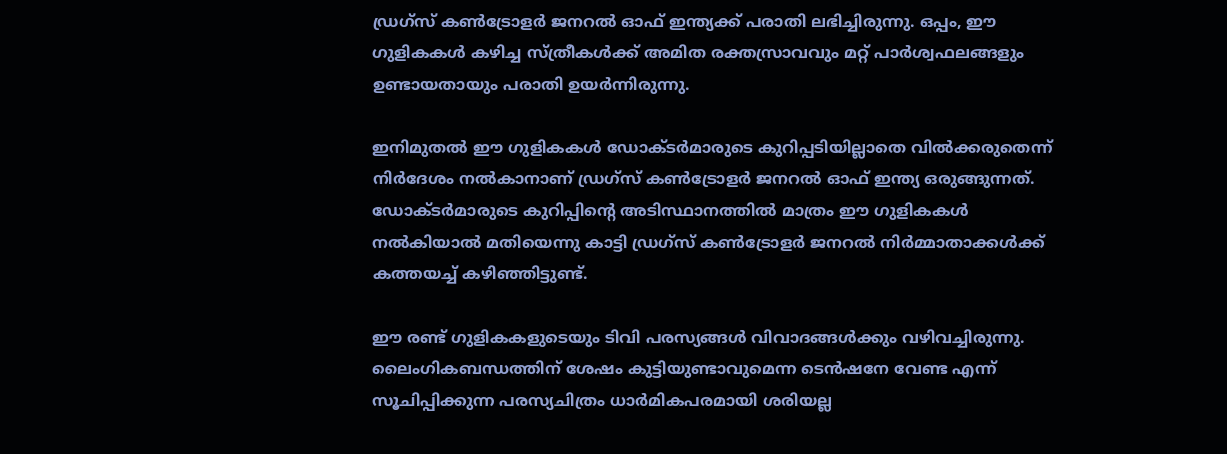ഡ്രഗ്‌സ്‌ കണ്‍ട്രോളര്‍ ജനറല്‍ ഓഫ്‌ ഇന്ത്യക്ക് പരാതി ലഭിച്ചിരുന്നു. ഒപ്പം, ഈ ഗുളികകള്‍ കഴിച്ച സ്‌ത്രീകള്‍ക്ക്‌ അമിത രക്തസ്രാവവും മറ്റ്‌ പാര്‍ശ്വഫലങ്ങളും ഉണ്ടായതായും പരാതി ഉയര്‍ന്നിരുന്നു.

ഇനിമുതല്‍ ഈ ഗുളികകള്‍ ഡോക്‌ടര്‍മാരുടെ കുറിപ്പടിയില്ലാതെ വില്‍‌ക്കരുതെന്ന് നിര്‍‌ദേശം നല്‍‌കാനാണ് ഡ്രഗ്‌സ്‌ കണ്‍ട്രോളര്‍ ജനറല്‍ ഓഫ്‌ ഇന്ത്യ ഒരുങ്ങുന്നത്. ഡോക്‌ടര്‍മാരുടെ കുറിപ്പിന്റെ അടിസ്ഥാനത്തില്‍ മാത്രം ഈ ഗുളികകള്‍ നല്‍കിയാല്‍ മതിയെന്നു കാട്ടി ഡ്രഗ്‌സ്‌ കണ്‍ട്രോളര്‍ ജനറല്‍ നിര്‍മ്മാതാക്കള്‍ക്ക്‌ കത്തയച്ച് കഴിഞ്ഞിട്ടുണ്ട്.

ഈ രണ്ട് ഗുളികകളുടെയും ടിവി പരസ്യങ്ങള്‍ വിവാദങ്ങള്‍ക്കും വഴിവച്ചിരുന്നു. ലൈംഗികബന്ധത്തിന് ശേഷം കുട്ടിയുണ്ടാവുമെന്ന ടെന്‍ഷനേ വേണ്ട എന്ന് സൂചിപ്പിക്കുന്ന പരസ്യചിത്രം ധാര്‍മികപരമായി ശരിയല്ല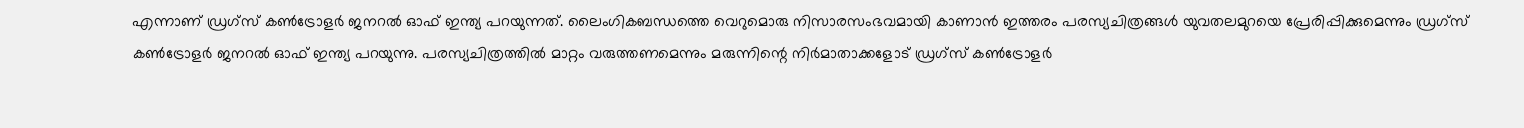എന്നാണ് ഡ്രഗ്‌സ്‌ കണ്‍ട്രോളര്‍ ജനറല്‍ ഓഫ്‌ ഇന്ത്യ പറയുന്നത്. ലൈംഗികബന്ധത്തെ വെറുമൊരു നിസാരസംഭവമായി കാണാന്‍ ഇത്തരം പരസ്യചിത്രങ്ങള്‍ യുവതലമുറയെ പ്രേരിപ്പിക്കുമെന്നും ഡ്രഗ്‌സ്‌ കണ്‍ട്രോളര്‍ ജനറല്‍ ഓഫ്‌ ഇന്ത്യ പറയുന്നു. പരസ്യചിത്രത്തില്‍ മാറ്റം വരുത്തണമെന്നും മരുന്നിന്റെ നിര്‍മാതാക്കളോട് ഡ്രഗ്‌സ്‌ കണ്‍ട്രോളര്‍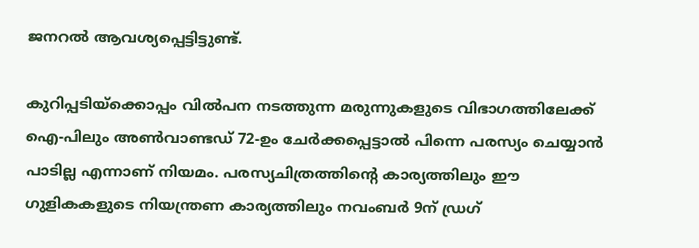ജനറല്‍ ആവശ്യപ്പെട്ടിട്ടുണ്ട്.

കുറിപ്പടിയ്ക്കൊപ്പം വില്‍‌പന നടത്തുന്ന മരുന്നുകളുടെ വിഭാഗത്തിലേക്ക് ഐ-പിലും അണ്‍വാണ്ടഡ്‌ 72-ഉം ചേര്‍ക്കപ്പെട്ടാല്‍ പിന്നെ പരസ്യം ചെയ്യാന്‍ പാടില്ല എന്നാണ് നിയമം. പരസ്യചിത്രത്തിന്റെ കാര്യത്തിലും ഈ ഗുളികകളുടെ നിയന്ത്രണ കാര്യത്തിലും നവംബര്‍ 9ന്‌ ഡ്രഗ്‌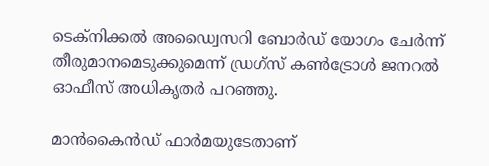ടെക്‌നിക്കല്‍ അഡ്വൈസറി ബോര്‍ഡ്‌ യോഗം ചേര്‍ന്ന്‌ തീരുമാനമെടുക്കുമെന്ന്‌ ഡ്രഗ്‌സ്‌ കണ്‍ട്രോള്‍ ജനറല്‍ ഓഫീസ്‌ അധികൃതര്‍ പറഞ്ഞു.

മാന്‍‌കൈന്‍ഡ് ഫാര്‍മയുടേതാണ്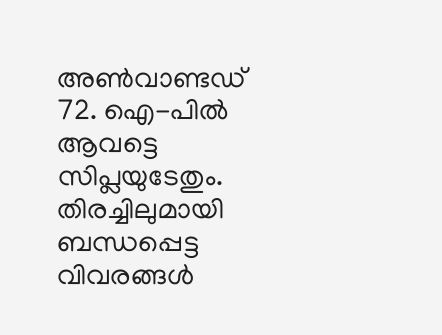അണ്‍വാണ്ടഡ്‌ 72. ഐ-പില്‍ ആവട്ടെ സിപ്ലയുടേതും.
തിരച്ചിലുമായി ബന്ധപ്പെട്ട വിവരങ്ങള്‍